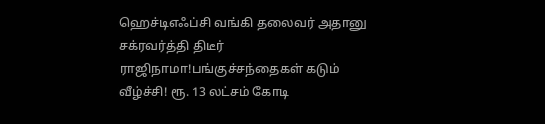ஹெச்டிஎஃப்சி வங்கி தலைவர் அதானு சக்ரவர்த்தி திடீர் ராஜிநாமா!பங்குச்சந்தைகள் கடும் வீழ்ச்சி! ரூ. 13 லட்சம் கோடி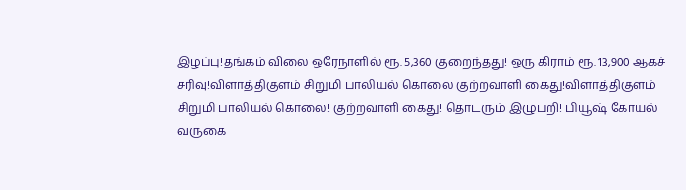இழப்பு!தங்கம் விலை ஒரேநாளில் ரூ. 5,360 குறைந்தது! ஒரு கிராம் ரூ. 13,900 ஆகச் சரிவு!விளாத்திகுளம் சிறுமி பாலியல் கொலை குற்றவாளி கைது!விளாத்திகுளம் சிறுமி பாலியல் கொலை! குற்றவாளி கைது! தொடரும் இழுபறி! பியூஷ் கோயல் வருகை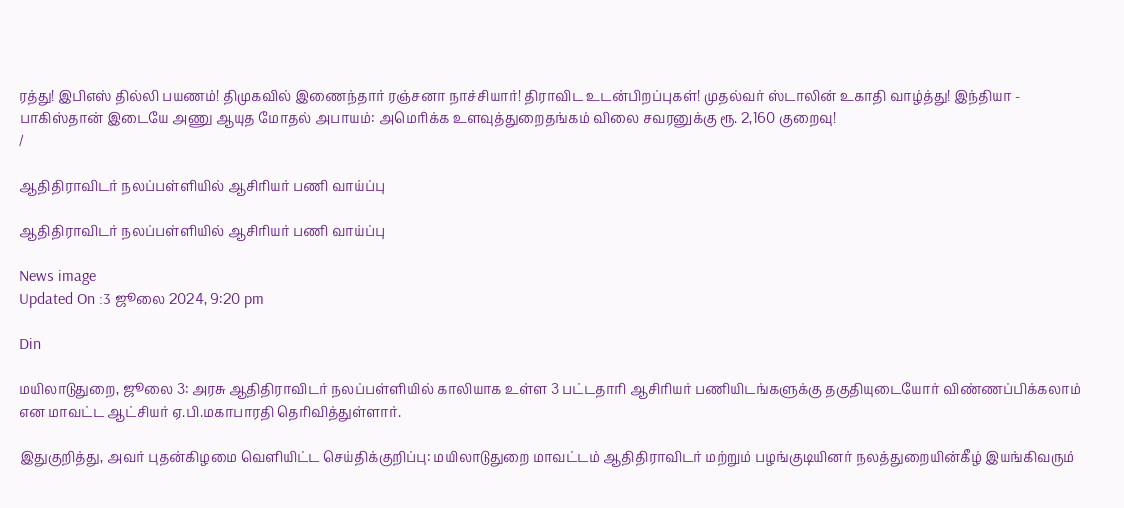ரத்து! இபிஎஸ் தில்லி பயணம்! திமுகவில் இணைந்தார் ரஞ்சனா நாச்சியார்! திராவிட உடன்பிறப்புகள்! முதல்வர் ஸ்டாலின் உகாதி வாழ்த்து! இந்தியா - பாகிஸ்தான் இடையே அணு ஆயுத மோதல் அபாயம்: அமெரிக்க உளவுத்துறைதங்கம் விலை சவரனுக்கு ரூ. 2,160 குறைவு!
/

ஆதிதிராவிடர் நலப்பள்ளியில் ஆசிரியர் பணி வாய்ப்பு

ஆதிதிராவிடர் நலப்பள்ளியில் ஆசிரியர் பணி வாய்ப்பு

News image
Updated On :3 ஜூலை 2024, 9:20 pm

Din

மயிலாடுதுறை, ஜூலை 3: அரசு ஆதிதிராவிடர் நலப்பள்ளியில் காலியாக உள்ள 3 பட்டதாரி ஆசிரியர் பணியிடங்களுக்கு தகுதியுடையோர் விண்ணப்பிக்கலாம் என மாவட்ட ஆட்சியர் ஏ.பி.மகாபாரதி தெரிவித்துள்ளார்.

இதுகுறித்து, அவர் புதன்கிழமை வெளியிட்ட செய்திக்குறிப்பு: மயிலாடுதுறை மாவட்டம் ஆதிதிராவிடர் மற்றும் பழங்குடியினர் நலத்துறையின்கீழ் இயங்கிவரும்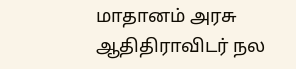மாதானம் அரசு ஆதிதிராவிடர் நல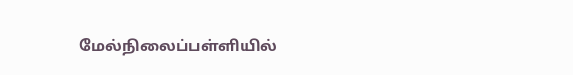மேல்நிலைப்பள்ளியில்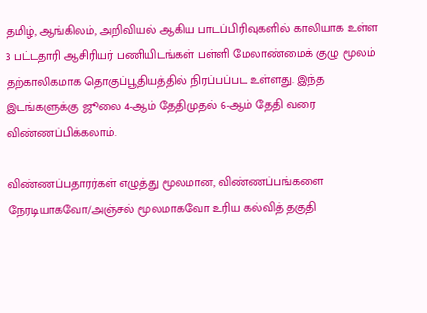தமிழ், ஆங்கிலம், அறிவியல் ஆகிய பாடப்பிரிவுகளில் காலியாக உள்ள 3 பட்டதாரி ஆசிரியர் பணியிடங்கள் பள்ளி மேலாண்மைக் குழு மூலம் தற்காலிகமாக தொகுப்பூதியத்தில் நிரப்பப்பட உள்ளது. இந்த இடங்களுக்கு ஜூலை 4-ஆம் தேதிமுதல் 6-ஆம் தேதி வரை விண்ணப்பிக்கலாம்.

விண்ணப்பதாரர்கள் எழுத்து மூலமான, விண்ணப்பங்களை நேரடியாகவோ/அஞ்சல் மூலமாகவோ உரிய கல்வித் தகுதி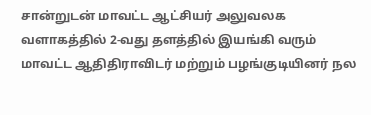சான்றுடன் மாவட்ட ஆட்சியர் அலுவலக வளாகத்தில் 2-வது தளத்தில் இயங்கி வரும் மாவட்ட ஆதிதிராவிடர் மற்றும் பழங்குடியினர் நல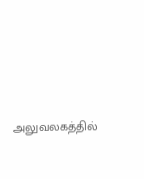அலுவலகத்தில்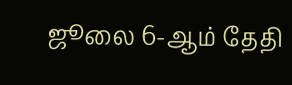ஜூலை 6-ஆம் தேதி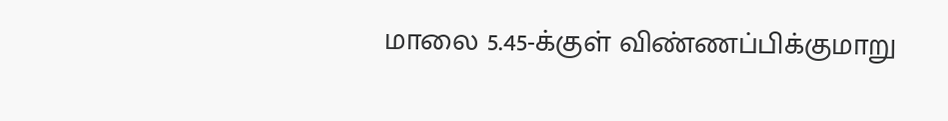மாலை 5.45-க்குள் விண்ணப்பிக்குமாறு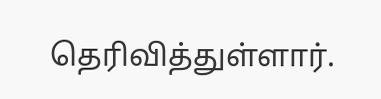தெரிவித்துள்ளார்.